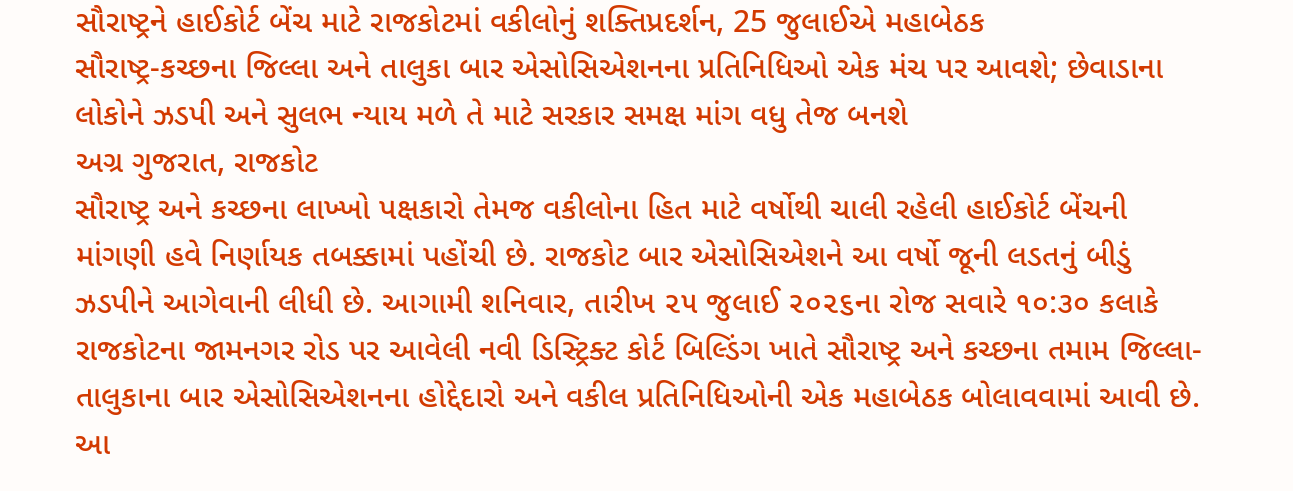સૌરાષ્ટ્રને હાઈકોર્ટ બેંચ માટે રાજકોટમાં વકીલોનું શક્તિપ્રદર્શન, 25 જુલાઈએ મહાબેઠક
સૌરાષ્ટ્ર-કચ્છના જિલ્લા અને તાલુકા બાર એસોસિએશનના પ્રતિનિધિઓ એક મંચ પર આવશે; છેવાડાના લોકોને ઝડપી અને સુલભ ન્યાય મળે તે માટે સરકાર સમક્ષ માંગ વધુ તેજ બનશે
અગ્ર ગુજરાત, રાજકોટ
સૌરાષ્ટ્ર અને કચ્છના લાખ્ખો પક્ષકારો તેમજ વકીલોના હિત માટે વર્ષોથી ચાલી રહેલી હાઈકોર્ટ બેંચની માંગણી હવે નિર્ણાયક તબક્કામાં પહોંચી છે. રાજકોટ બાર એસોસિએશને આ વર્ષો જૂની લડતનું બીડું ઝડપીને આગેવાની લીધી છે. આગામી શનિવાર, તારીખ ૨૫ જુલાઈ ૨૦૨૬ના રોજ સવારે ૧૦:૩૦ કલાકે રાજકોટના જામનગર રોડ પર આવેલી નવી ડિસ્ટ્રિક્ટ કોર્ટ બિલ્ડિંગ ખાતે સૌરાષ્ટ્ર અને કચ્છના તમામ જિલ્લા-તાલુકાના બાર એસોસિએશનના હોદ્દેદારો અને વકીલ પ્રતિનિધિઓની એક મહાબેઠક બોલાવવામાં આવી છે. આ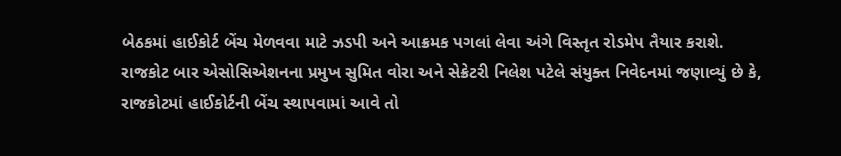બેઠકમાં હાઈકોર્ટ બેંચ મેળવવા માટે ઝડપી અને આક્રમક પગલાં લેવા અંગે વિસ્તૃત રોડમેપ તૈયાર કરાશે.
રાજકોટ બાર એસોસિએશનના પ્રમુખ સુમિત વોરા અને સેક્રેટરી નિલેશ પટેલે સંયુક્ત નિવેદનમાં જણાવ્યું છે કે, રાજકોટમાં હાઈકોર્ટની બેંચ સ્થાપવામાં આવે તો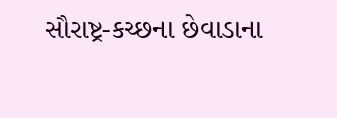સૌરાષ્ટ્ર-કચ્છના છેવાડાના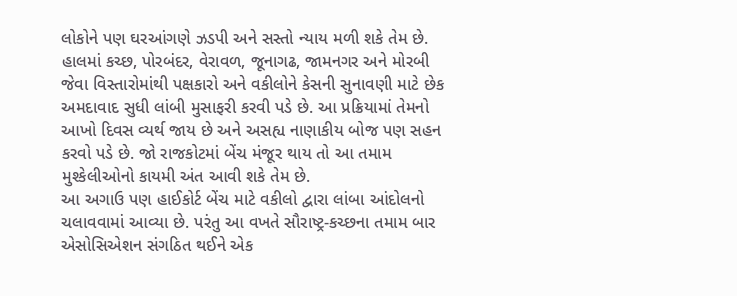લોકોને પણ ઘરઆંગણે ઝડપી અને સસ્તો ન્યાય મળી શકે તેમ છે. હાલમાં કચ્છ, પોરબંદર, વેરાવળ, જૂનાગઢ, જામનગર અને મોરબી જેવા વિસ્તારોમાંથી પક્ષકારો અને વકીલોને કેસની સુનાવણી માટે છેક અમદાવાદ સુધી લાંબી મુસાફરી કરવી પડે છે. આ પ્રક્રિયામાં તેમનો આખો દિવસ વ્યર્થ જાય છે અને અસહ્ય નાણાકીય બોજ પણ સહન કરવો પડે છે. જો રાજકોટમાં બેંચ મંજૂર થાય તો આ તમામ મુશ્કેલીઓનો કાયમી અંત આવી શકે તેમ છે.
આ અગાઉ પણ હાઈકોર્ટ બેંચ માટે વકીલો દ્વારા લાંબા આંદોલનો ચલાવવામાં આવ્યા છે. પરંતુ આ વખતે સૌરાષ્ટ્ર-કચ્છના તમામ બાર એસોસિએશન સંગઠિત થઈને એક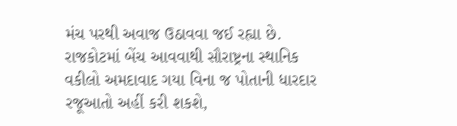મંચ પરથી અવાજ ઉઠાવવા જઈ રહ્યા છે. રાજકોટમાં બેંચ આવવાથી સૌરાષ્ટ્રના સ્થાનિક વકીલો અમદાવાદ ગયા વિના જ પોતાની ધારદાર રજૂઆતો અહીં કરી શકશે,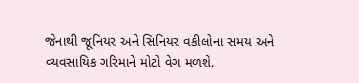જેનાથી જૂનિયર અને સિનિયર વકીલોના સમય અને વ્યવસાયિક ગરિમાને મોટો વેગ મળશે.